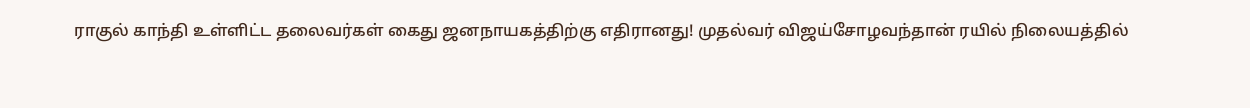ராகுல் காந்தி உள்ளிட்ட தலைவர்கள் கைது ஜனநாயகத்திற்கு எதிரானது! முதல்வர் விஜய்சோழவந்தான் ரயில் நிலையத்தில்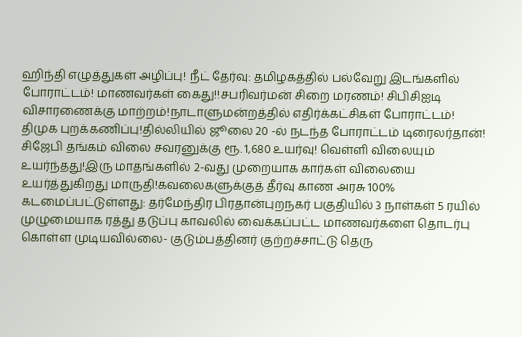ஹிந்தி எழுத்துகள் அழிப்பு! நீட் தேர்வு: தமிழகத்தில் பல்வேறு இடங்களில் போராட்டம்! மாணவர்கள் கைது!!சபரிவர்மன் சிறை மரணம்! சிபிசிஐடி விசாரணைக்கு மாற்றம்!நாடாளுமன்றத்தில் எதிர்க்கட்சிகள் போராட்டம்! திமுக புறக்கணிப்பு!தில்லியில் ஜூலை 20 -ல் நடந்த போராட்டம் டிரைலர்தான்! சிஜேபி தங்கம் விலை சவரனுக்கு ரூ. 1,680 உயர்வு! வெள்ளி விலையும் உயர்ந்தது!இரு மாதங்களில் 2-வது முறையாக கார்கள் விலையை உயர்த்துகிறது மாருதி!கவலைகளுக்குத் தீர்வு காண அரசு 100% கடமைப்பட்டுள்ளது: தர்மேந்திர பிரதான்புறநகர் பகுதியில் 3 நாள்கள் 5 ரயில் முழுமையாக ரத்து தடுப்பு காவலில் வைக்கப்பட்ட மாணவர்களை தொடர்பு கொள்ள முடியவில்லை- குடும்பத்தினர் குற்றச்சாட்டு தெரு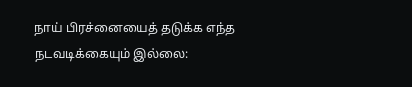நாய் பிரச்னையைத் தடுக்க எந்த நடவடிக்கையும் இல்லை: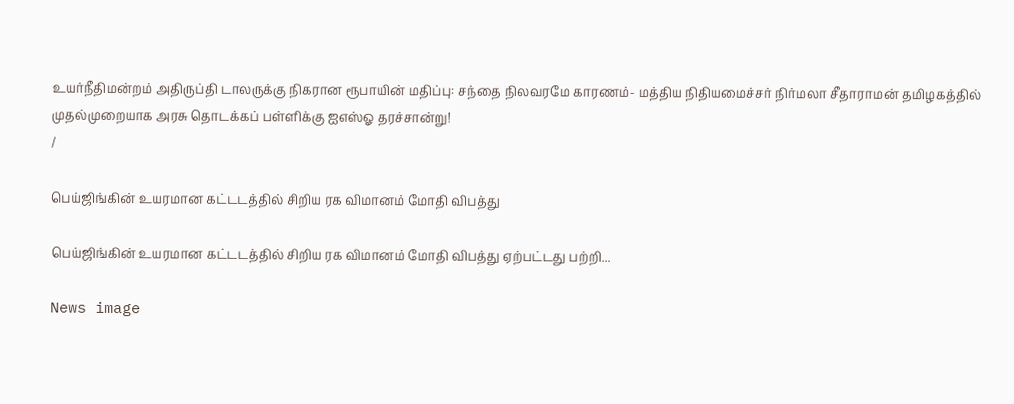உயர்நீதிமன்றம் அதிருப்தி டாலருக்கு நிகரான ரூபாயின் மதிப்பு: சந்தை நிலவரமே காரணம்- மத்திய நிதியமைச்சர் நிர்மலா சீதாராமன் தமிழகத்தில் முதல்முறையாக அரசு தொடக்கப் பள்ளிக்கு ஐஎஸ்ஓ தரச்சான்று!
/

பெய்ஜிங்கின் உயரமான கட்டடத்தில் சிறிய ரக விமானம் மோதி விபத்து

பெய்ஜிங்கின் உயரமான கட்டடத்தில் சிறிய ரக விமானம் மோதி விபத்து ஏற்பட்டது பற்றி...

News image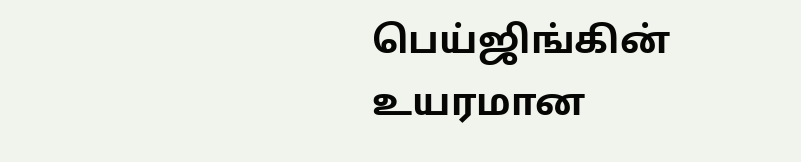பெய்ஜிங்கின் உயரமான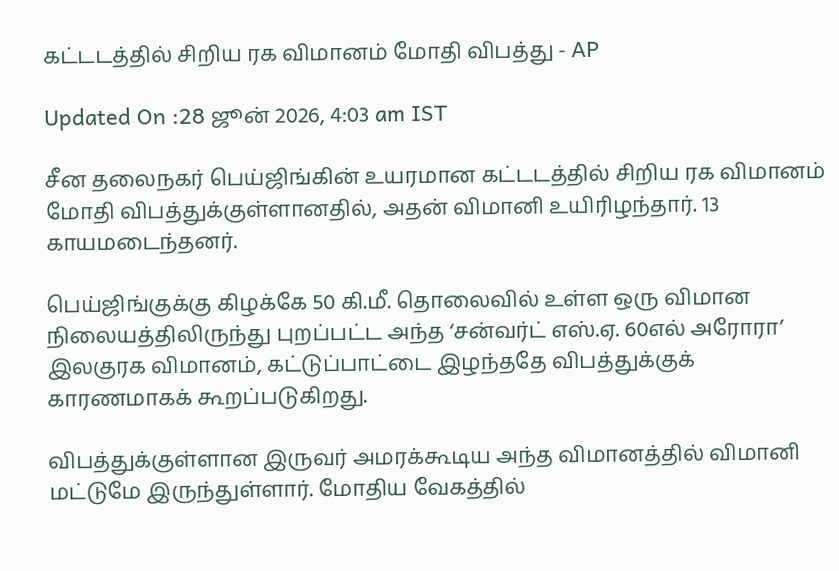கட்டடத்தில் சிறிய ரக விமானம் மோதி விபத்து - AP

Updated On :28 ஜூன் 2026, 4:03 am IST

சீன தலைநகர் பெய்ஜிங்கின் உயரமான கட்டடத்தில் சிறிய ரக விமானம் மோதி விபத்துக்குள்ளானதில், அதன் விமானி உயிரிழந்தார். 13 காயமடைந்தனர்.

பெய்ஜிங்குக்கு கிழக்கே 50 கி.மீ. தொலைவில் உள்ள ஒரு விமான நிலையத்திலிருந்து புறப்பட்ட அந்த ‘சன்வர்ட் எஸ்.ஏ. 60எல் அரோரா’ இலகுரக விமானம், கட்டுப்பாட்டை இழந்ததே விபத்துக்குக் காரணமாகக் கூறப்படுகிறது.

விபத்துக்குள்ளான இருவர் அமரக்கூடிய அந்த விமானத்தில் விமானி மட்டுமே இருந்துள்ளார். மோதிய வேகத்தில்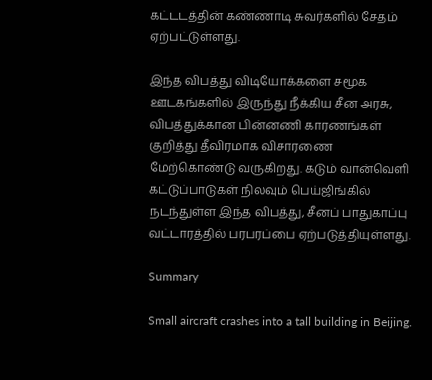கட்டடத்தின் கண்ணாடி சுவர்களில் சேதம் ஏற்பட்டுள்ளது.

இந்த விபத்து விடியோக்களை சமூக ஊடகங்களில் இருந்து நீக்கிய சீன அரசு, விபத்துக்கான பின்னணி காரணங்கள் குறித்து தீவிரமாக விசாரணை மேற்கொண்டு வருகிறது. கடும் வான்வெளி கட்டுப்பாடுகள் நிலவும் பெய்ஜிங்கில் நடந்துள்ள இந்த விபத்து, சீனப் பாதுகாப்பு வட்டாரத்தில் பரபரப்பை ஏற்படுத்தியுள்ளது.

Summary

Small aircraft crashes into a tall building in Beijing.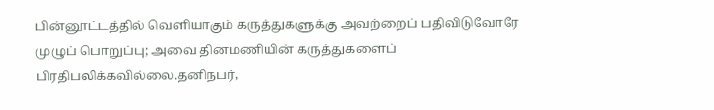பின்னூட்டத்தில் வெளியாகும் கருத்துகளுக்கு அவற்றைப் பதிவிடுவோரே முழுப் பொறுப்பு; அவை தினமணியின் கருத்துகளைப் பிரதிபலிக்கவில்லை.தனிநபர்,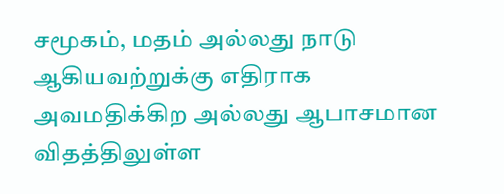சமூகம், மதம் அல்லது நாடு ஆகியவற்றுக்கு எதிராக அவமதிக்கிற அல்லது ஆபாசமான விதத்திலுள்ள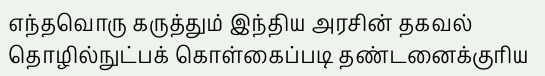எந்தவொரு கருத்தும் இந்திய அரசின் தகவல் தொழில்நுட்பக் கொள்கைப்படி தண்டனைக்குரிய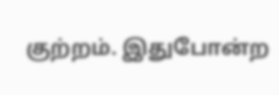குற்றம். இதுபோன்ற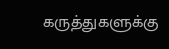கருத்துகளுக்கு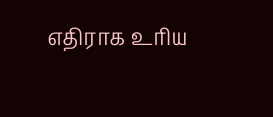எதிராக உரிய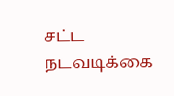சட்ட நடவடிக்கை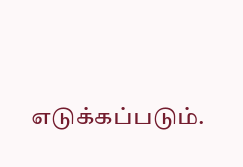எடுக்கப்படும்.